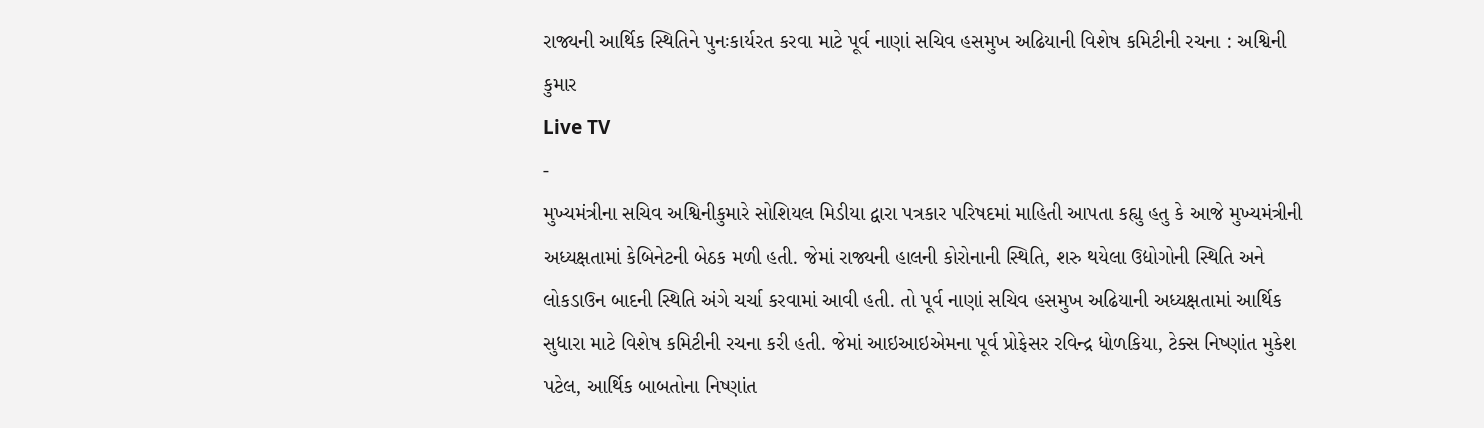રાજ્યની આર્થિક સ્થિતિને પુનઃકાર્યરત કરવા માટે પૂર્વ નાણાં સચિવ હસમુખ અઢિયાની વિશેષ કમિટીની રચના : અશ્વિની કુમાર
Live TV
-
મુખ્યમંત્રીના સચિવ અશ્વિનીકુમારે સોશિયલ મિડીયા દ્વારા પત્રકાર પરિષદમાં માહિતી આપતા કહ્યુ હતુ કે આજે મુખ્યમંત્રીની અધ્યક્ષતામાં કેબિનેટની બેઠક મળી હતી. જેમાં રાજ્યની હાલની કોરોનાની સ્થિતિ, શરુ થયેલા ઉદ્યોગોની સ્થિતિ અને લોકડાઉન બાદની સ્થિતિ અંગે ચર્ચા કરવામાં આવી હતી. તો પૂર્વ નાણાં સચિવ હસમુખ અઢિયાની અધ્યક્ષતામાં આર્થિક સુધારા માટે વિશેષ કમિટીની રચના કરી હતી. જેમાં આઇઆઇએમના પૂર્વ પ્રોફેસર રવિન્દ્ર ધોળકિયા, ટેક્સ નિષ્ણાંત મુકેશ પટેલ, આર્થિક બાબતોના નિષ્ણાંત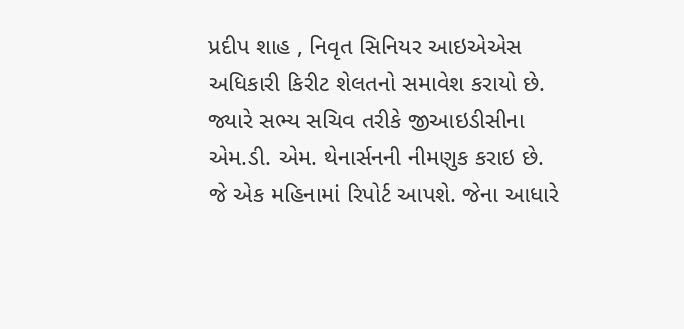પ્રદીપ શાહ , નિવૃત સિનિયર આઇએએસ અધિકારી કિરીટ શેલતનો સમાવેશ કરાયો છે. જ્યારે સભ્ય સચિવ તરીકે જીઆઇડીસીના એમ.ડી. એમ. થેનાર્સનની નીમણુક કરાઇ છે. જે એક મહિનામાં રિપોર્ટ આપશે. જેના આધારે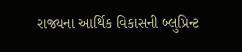રાજ્યના આર્થિક વિકાસની બ્લુપ્રિન્ટ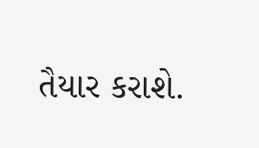તૈયાર કરાશે.